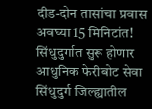दीड-दोन तासांचा प्रवास अवघ्या 15 मिनिटांत! सिंधुदुर्गात सुरू होणार आधुनिक फेरीबोट सेवा
सिंधुदुर्ग जिल्ह्यातील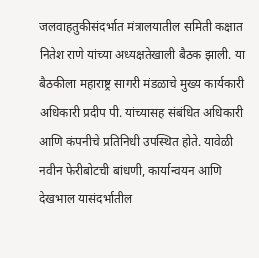जलवाहतुकीसंदर्भात मंत्रालयातील समिती कक्षात नितेश राणे यांच्या अध्यक्षतेखाली बैठक झाली. या बैठकीला महाराष्ट्र सागरी मंडळाचे मुख्य कार्यकारी अधिकारी प्रदीप पी. यांच्यासह संबंधित अधिकारी आणि कंपनीचे प्रतिनिधी उपस्थित होते. यावेळी नवीन फेरीबोटची बांधणी, कार्यान्वयन आणि देखभाल यासंदर्भातील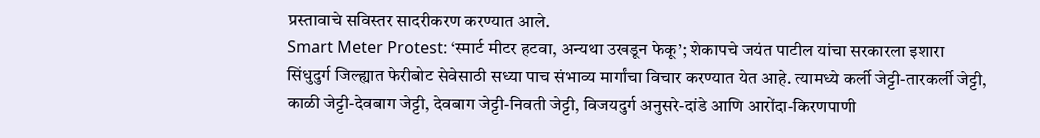प्रस्तावाचे सविस्तर सादरीकरण करण्यात आले.
Smart Meter Protest: ‘स्मार्ट मीटर हटवा, अन्यथा उखडून फेकू’; शेकापचे जयंत पाटील यांचा सरकारला इशारा
सिंधुदुर्ग जिल्ह्यात फेरीबोट सेवेसाठी सध्या पाच संभाव्य मार्गांचा विचार करण्यात येत आहे. त्यामध्ये कर्ली जेट्टी-तारकर्ली जेट्टी, काळी जेट्टी-देवबाग जेट्टी, देवबाग जेट्टी-निवती जेट्टी, विजयदुर्ग अनुसरे-दांडे आणि आरोंदा-किरणपाणी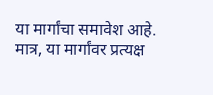या मार्गांचा समावेश आहे. मात्र, या मार्गांवर प्रत्यक्ष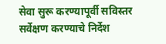सेवा सुरू करण्यापूर्वी सविस्तर सर्वेक्षण करण्याचे निर्देश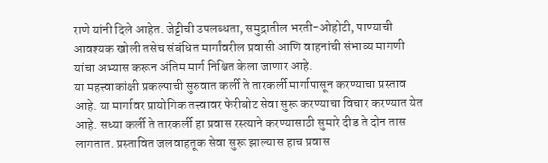राणे यांनी दिले आहेत. जेट्टीची उपलब्धता, समुद्रातील भरती-ओहोटी, पाण्याची आवश्यक खोली तसेच संबंधित मार्गांवरील प्रवासी आणि वाहनांची संभाव्य मागणी यांचा अभ्यास करून अंतिम मार्ग निश्चित केला जाणार आहे.
या महत्त्वाकांक्षी प्रकल्पाची सुरुवात कर्ली ते तारकर्ली मार्गापासून करण्याचा प्रस्ताव आहे. या मार्गावर प्रायोगिक तत्त्वावर फेरीबोट सेवा सुरू करण्याचा विचार करण्यात येत आहे. सध्या कर्ली ते तारकर्ली हा प्रवास रस्त्याने करण्यासाठी सुमारे दीड ते दोन तास लागतात. प्रस्तावित जलवाहतूक सेवा सुरू झाल्यास हाच प्रवास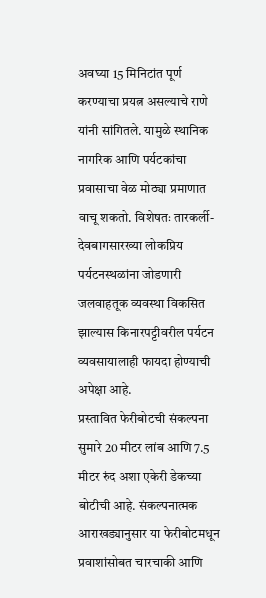अवघ्या 15 मिनिटांत पूर्ण करण्याचा प्रयत्न असल्याचे राणे यांनी सांगितले. यामुळे स्थानिक नागरिक आणि पर्यटकांचा प्रवासाचा वेळ मोठ्या प्रमाणात वाचू शकतो. विशेषतः तारकर्ली-देवबागसारख्या लोकप्रिय पर्यटनस्थळांना जोडणारी जलवाहतूक व्यवस्था विकसित झाल्यास किनारपट्टीवरील पर्यटन व्यवसायालाही फायदा होण्याची अपेक्षा आहे.
प्रस्तावित फेरीबोटची संकल्पना सुमारे 20 मीटर लांब आणि 7.5 मीटर रुंद अशा एकेरी डेकच्या बोटीची आहे. संकल्पनात्मक आराखड्यानुसार या फेरीबोटमधून प्रवाशांसोबत चारचाकी आणि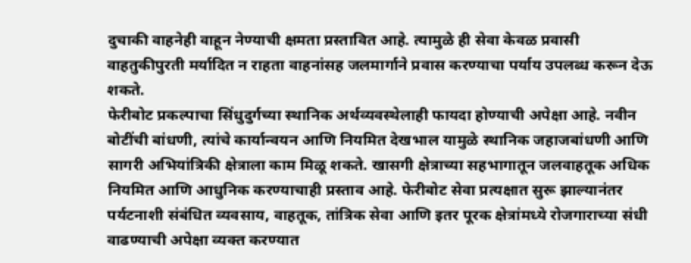दुचाकी वाहनेही वाहून नेण्याची क्षमता प्रस्तावित आहे. त्यामुळे ही सेवा केवळ प्रवासी वाहतुकीपुरती मर्यादित न राहता वाहनांसह जलमार्गाने प्रवास करण्याचा पर्याय उपलब्ध करून देऊ शकते.
फेरीबोट प्रकल्पाचा सिंधुदुर्गच्या स्थानिक अर्थव्यवस्थेलाही फायदा होण्याची अपेक्षा आहे. नवीन बोटींची बांधणी, त्यांचे कार्यान्वयन आणि नियमित देखभाल यामुळे स्थानिक जहाजबांधणी आणि सागरी अभियांत्रिकी क्षेत्राला काम मिळू शकते. खासगी क्षेत्राच्या सहभागातून जलवाहतूक अधिक नियमित आणि आधुनिक करण्याचाही प्रस्ताव आहे. फेरीबोट सेवा प्रत्यक्षात सुरू झाल्यानंतर पर्यटनाशी संबंधित व्यवसाय, वाहतूक, तांत्रिक सेवा आणि इतर पूरक क्षेत्रांमध्ये रोजगाराच्या संधी वाढण्याची अपेक्षा व्यक्त करण्यात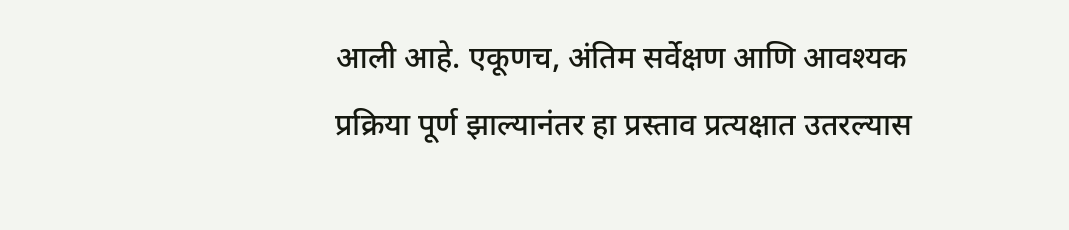आली आहे. एकूणच, अंतिम सर्वेक्षण आणि आवश्यक प्रक्रिया पूर्ण झाल्यानंतर हा प्रस्ताव प्रत्यक्षात उतरल्यास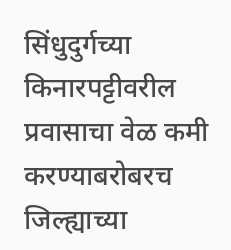सिंधुदुर्गच्या किनारपट्टीवरील प्रवासाचा वेळ कमी करण्याबरोबरच जिल्ह्याच्या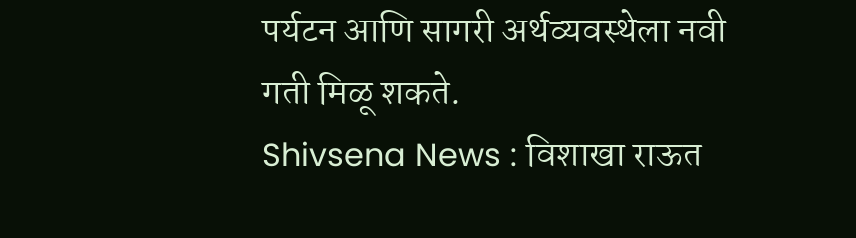पर्यटन आणि सागरी अर्थव्यवस्थेला नवी गती मिळू शकते.
Shivsena News : विशाखा राऊत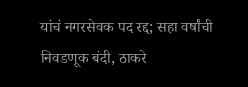यांचं नगरसेवक पद रद्द; सहा वर्षांची निवडणूक बंदी, ठाकरे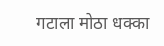गटाला मोठा धक्का